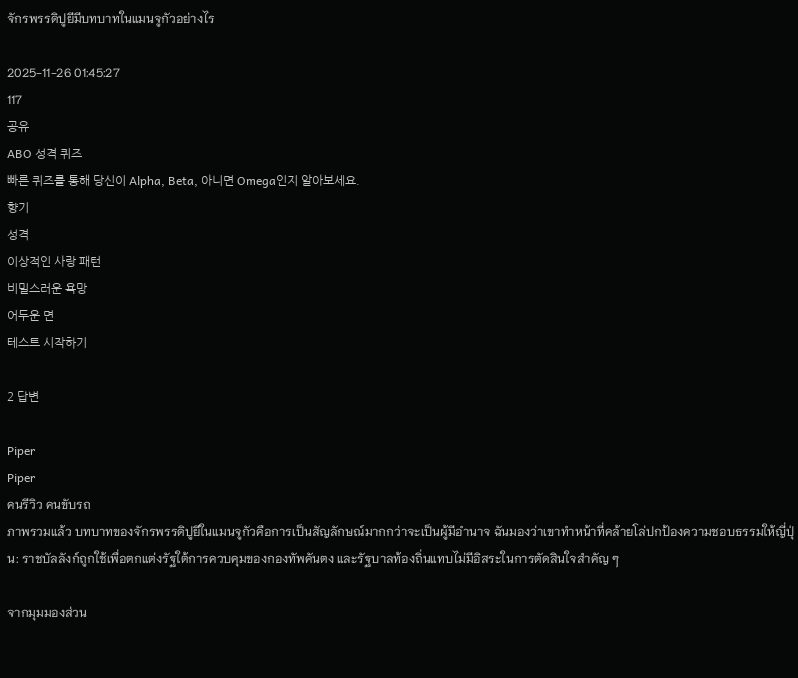จักรพรรดิปูยีมีบทบาทในแมนจูกัวอย่างไร

2025-11-26 01:45:27
117
공유
ABO 성격 퀴즈
빠른 퀴즈를 통해 당신이 Alpha, Beta, 아니면 Omega인지 알아보세요.
향기
성격
이상적인 사랑 패턴
비밀스러운 욕망
어두운 면
테스트 시작하기

2 답변

Piper
Piper
คนรีวิว คนขับรถ
ภาพรวมแล้ว บทบาทของจักรพรรดิปูยีในแมนจูกัวคือการเป็นสัญลักษณ์มากกว่าจะเป็นผู้มีอำนาจ ฉันมองว่าเขาทำหน้าที่คล้ายโล่ปกป้องความชอบธรรมให้ญี่ปุ่น: ราชบัลลังก์ถูกใช้เพื่อตกแต่งรัฐใต้การควบคุมของกองทัพคันตง และรัฐบาลท้องถิ่นแทบไม่มีอิสระในการตัดสินใจสำคัญ ๆ

จากมุมมองส่วน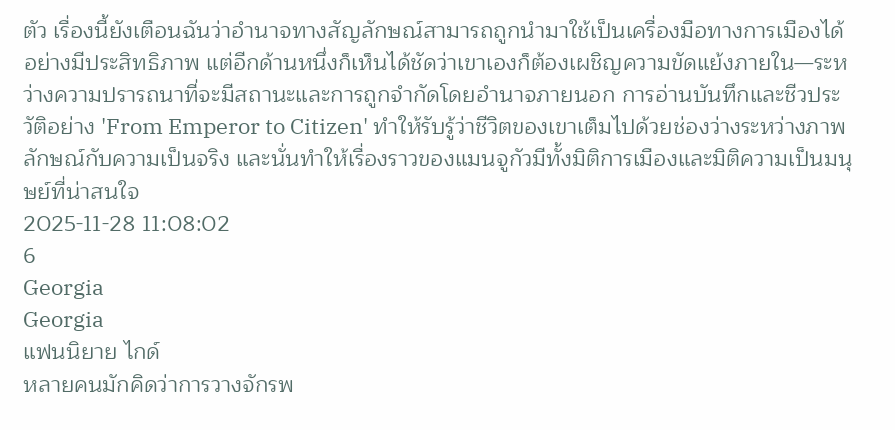ตัว เรื่องนี้ยังเตือนฉันว่าอำนาจทางสัญลักษณ์สามารถถูกนำมาใช้เป็นเครื่องมือทางการเมืองได้อย่างมีประสิทธิภาพ แต่อีกด้านหนึ่งก็เห็นได้ชัดว่าเขาเองก็ต้องเผชิญความขัดแย้งภายใน—ระหว่างความปรารถนาที่จะมีสถานะและการถูกจำกัดโดยอำนาจภายนอก การอ่านบันทึกและชีวประวัติอย่าง 'From Emperor to Citizen' ทำให้รับรู้ว่าชีวิตของเขาเต็มไปด้วยช่องว่างระหว่างภาพลักษณ์กับความเป็นจริง และนั่นทำให้เรื่องราวของแมนจูกัวมีทั้งมิติการเมืองและมิติความเป็นมนุษย์ที่น่าสนใจ
2025-11-28 11:08:02
6
Georgia
Georgia
แฟนนิยาย ไกด์
หลายคนมักคิดว่าการวางจักรพ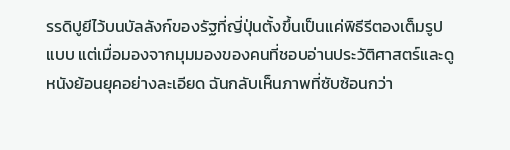รรดิปูยีไว้บนบัลลังก์ของรัฐที่ญี่ปุ่นตั้งขึ้นเป็นแค่พิธีรีตองเต็มรูปแบบ แต่เมื่อมองจากมุมมองของคนที่ชอบอ่านประวัติศาสตร์และดูหนังย้อนยุคอย่างละเอียด ฉันกลับเห็นภาพที่ซับซ้อนกว่า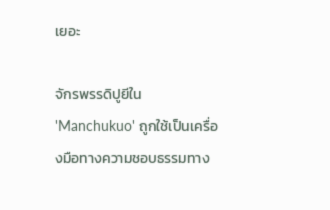เยอะ

จักรพรรดิปูยีใน 'Manchukuo' ถูกใช้เป็นเครื่องมือทางความชอบธรรมทาง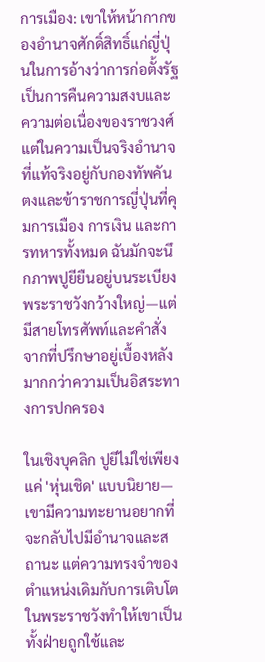การเมือง: เขาให้หน้ากากของอำนาจศักดิ์สิทธิ์แก่ญี่ปุ่นในการอ้างว่าการก่อตั้งรัฐเป็นการคืนความสงบและความต่อเนื่องของราชวงศ์ แต่ในความเป็นจริงอำนาจที่แท้จริงอยู่กับกองทัพคันตงและข้าราชการญี่ปุ่นที่คุมการเมือง การเงิน และการทหารทั้งหมด ฉันมักจะนึกภาพปูยียืนอยู่บนระเบียงพระราชวังกว้างใหญ่—แต่มีสายโทรศัพท์และคำสั่งจากที่ปรึกษาอยู่เบื้องหลังมากกว่าความเป็นอิสระทางการปกครอง

ในเชิงบุคลิก ปูยีไม่ใช่เพียงแค่ 'หุ่นเชิด' แบบนิยาย—เขามีความทะยานอยากที่จะกลับไปมีอำนาจและสถานะ แต่ความทรงจำของตำแหน่งเดิมกับการเติบโตในพระราชวังทำให้เขาเป็นทั้งฝ่ายถูกใช้และ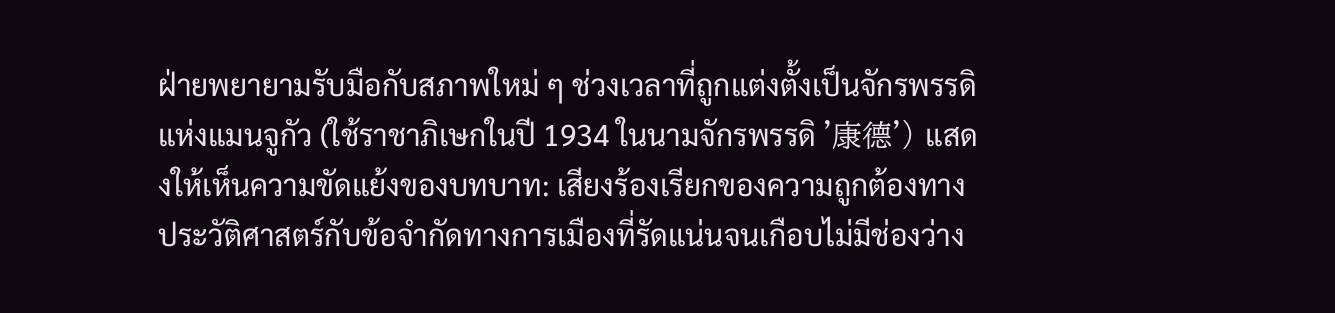ฝ่ายพยายามรับมือกับสภาพใหม่ ๆ ช่วงเวลาที่ถูกแต่งตั้งเป็นจักรพรรดิแห่งแมนจูกัว (ใช้ราชาภิเษกในปี 1934 ในนามจักรพรรดิ '康德') แสดงให้เห็นความขัดแย้งของบทบาท: เสียงร้องเรียกของความถูกต้องทางประวัติศาสตร์กับข้อจำกัดทางการเมืองที่รัดแน่นจนเกือบไม่มีช่องว่าง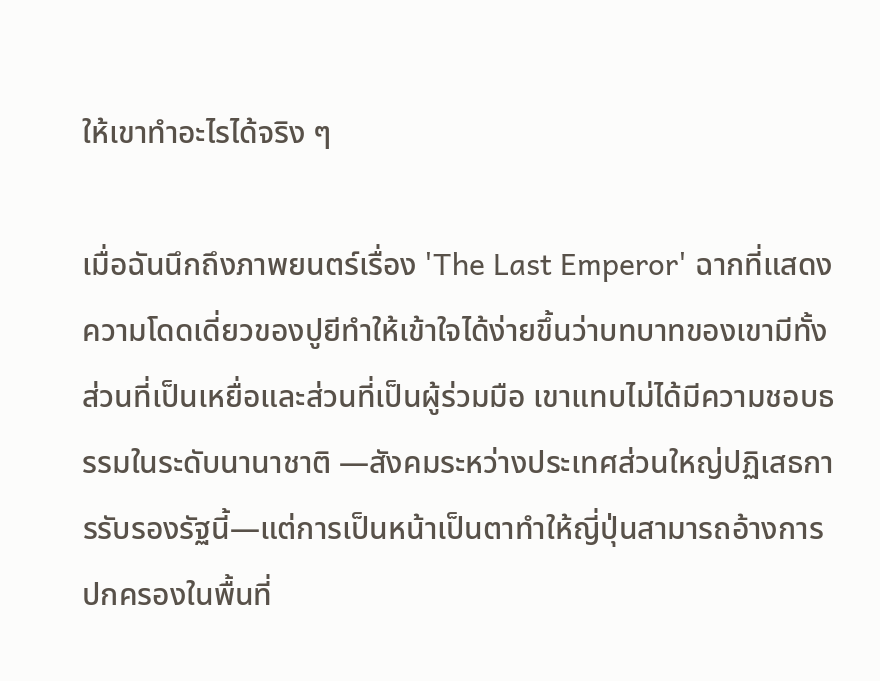ให้เขาทำอะไรได้จริง ๆ

เมื่อฉันนึกถึงภาพยนตร์เรื่อง 'The Last Emperor' ฉากที่แสดงความโดดเดี่ยวของปูยีทำให้เข้าใจได้ง่ายขึ้นว่าบทบาทของเขามีทั้งส่วนที่เป็นเหยื่อและส่วนที่เป็นผู้ร่วมมือ เขาแทบไม่ได้มีความชอบธรรมในระดับนานาชาติ —สังคมระหว่างประเทศส่วนใหญ่ปฏิเสธการรับรองรัฐนี้—แต่การเป็นหน้าเป็นตาทำให้ญี่ปุ่นสามารถอ้างการปกครองในพื้นที่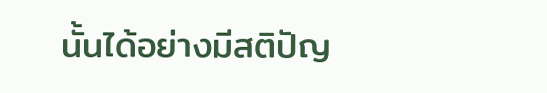นั้นได้อย่างมีสติปัญ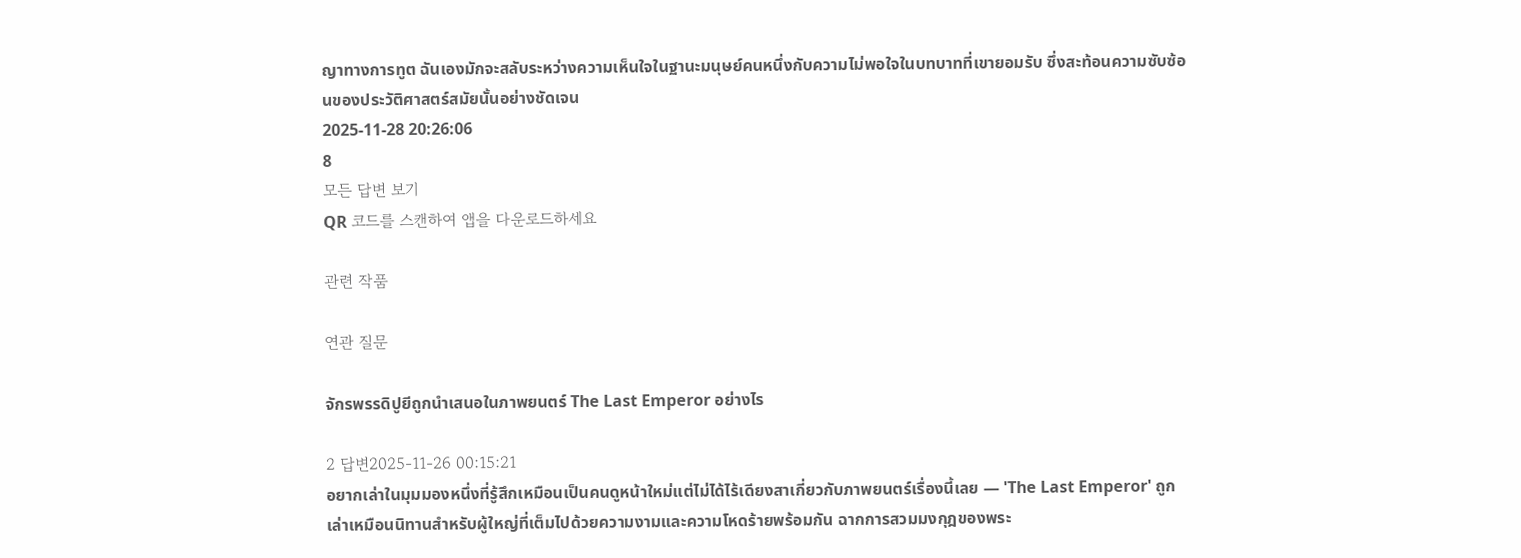ญาทางการทูต ฉันเองมักจะสลับระหว่างความเห็นใจในฐานะมนุษย์คนหนึ่งกับความไม่พอใจในบทบาทที่เขายอมรับ ซึ่งสะท้อนความซับซ้อนของประวัติศาสตร์สมัยนั้นอย่างชัดเจน
2025-11-28 20:26:06
8
모든 답변 보기
QR 코드를 스캔하여 앱을 다운로드하세요

관련 작품

연관 질문

จักรพรรดิปูยีถูกนำเสนอในภาพยนตร์ The Last Emperor อย่างไร

2 답변2025-11-26 00:15:21
อยากเล่าในมุมมองหนึ่งที่รู้สึกเหมือนเป็นคนดูหน้าใหม่แต่ไม่ได้ไร้เดียงสาเกี่ยวกับภาพยนตร์เรื่องนี้เลย — 'The Last Emperor' ถูกเล่าเหมือนนิทานสำหรับผู้ใหญ่ที่เต็มไปด้วยความงามและความโหดร้ายพร้อมกัน ฉากการสวมมงกุฎของพระ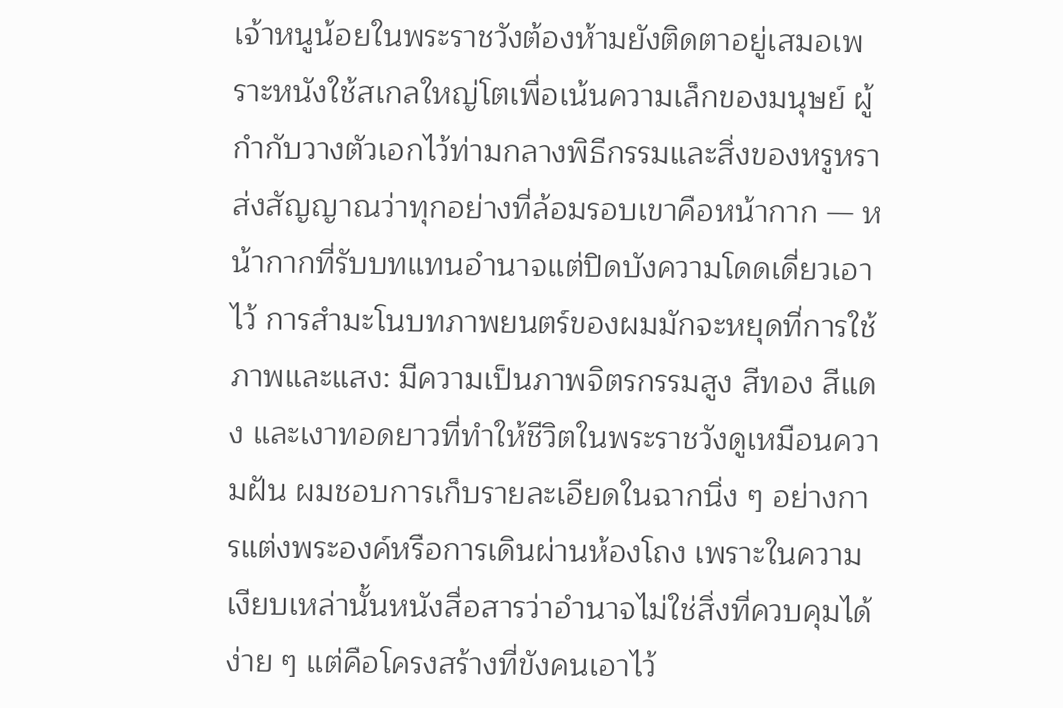เจ้าหนูน้อยในพระราชวังต้องห้ามยังติดตาอยู่เสมอเพราะหนังใช้สเกลใหญ่โตเพื่อเน้นความเล็กของมนุษย์ ผู้กำกับวางตัวเอกไว้ท่ามกลางพิธีกรรมและสิ่งของหรูหรา ส่งสัญญาณว่าทุกอย่างที่ล้อมรอบเขาคือหน้ากาก — หน้ากากที่รับบทแทนอำนาจแต่ปิดบังความโดดเดี่ยวเอาไว้ การสำมะโนบทภาพยนตร์ของผมมักจะหยุดที่การใช้ภาพและแสง: มีความเป็นภาพจิตรกรรมสูง สีทอง สีแดง และเงาทอดยาวที่ทำให้ชีวิตในพระราชวังดูเหมือนความฝัน ผมชอบการเก็บรายละเอียดในฉากนิ่ง ๆ อย่างการแต่งพระองค์หรือการเดินผ่านห้องโถง เพราะในความเงียบเหล่านั้นหนังสื่อสารว่าอำนาจไม่ใช่สิ่งที่ควบคุมได้ง่าย ๆ แต่คือโครงสร้างที่ขังคนเอาไว้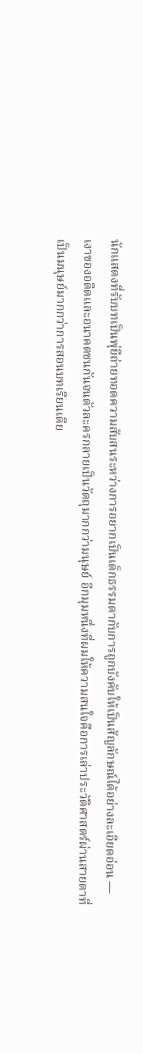นักแสดงที่รับบทเป็นพุ่ยีถ่ายทอดความสับสนระหว่างการอยากเป็นเด็กธรรมดากับการถูกบังคับให้เป็นสัญลักษณ์ได้อย่างละเอียดอ่อน — เงาของอดีตและอนาคตชนกันจนตัวละครกลายเป็นวัตถุมากกว่ามนุษย์ อีกมุมหนึ่งที่ผมให้ความสนใจคือการเล่าประวัติศาสตร์ผ่านสายตาที่เป็นมนุษย์มากกว่าการสอนบทเรียนเดีย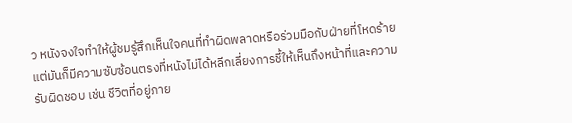ว หนังจงใจทำให้ผู้ชมรู้สึกเห็นใจคนที่ทำผิดพลาดหรือร่วมมือกับฝ่ายที่โหดร้าย แต่มันก็มีความซับซ้อนตรงที่หนังไม่ได้หลีกเลี่ยงการชี้ให้เห็นถึงหน้าที่และความรับผิดชอบ เช่น ชีวิตที่อยู่ภาย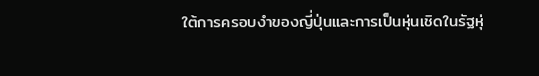ใต้การครอบงำของญี่ปุ่นและการเป็นหุ่นเชิดในรัฐหุ่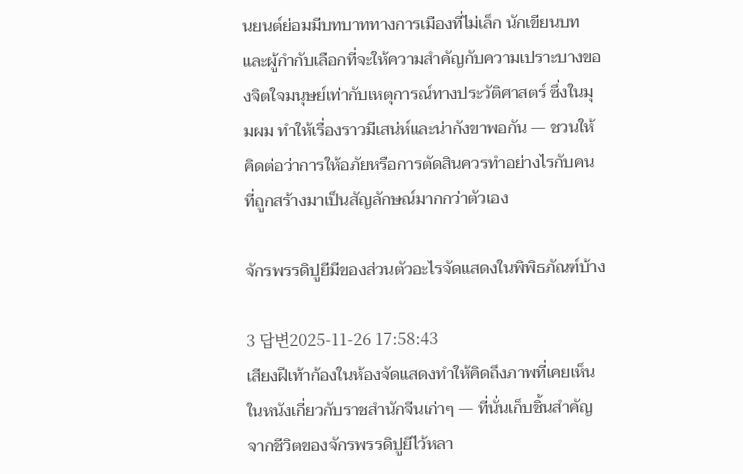นยนต์ย่อมมีบทบาททางการเมืองที่ไม่เล็ก นักเขียนบทและผู้กำกับเลือกที่จะให้ความสำคัญกับความเปราะบางของจิตใจมนุษย์เท่ากับเหตุการณ์ทางประวัติศาสตร์ ซึ่งในมุมผม ทำให้เรื่องราวมีเสน่ห์และน่ากังขาพอกัน — ชวนให้คิดต่อว่าการให้อภัยหรือการตัดสินควรทำอย่างไรกับคนที่ถูกสร้างมาเป็นสัญลักษณ์มากกว่าตัวเอง

จักรพรรดิปูยีมีของส่วนตัวอะไรจัดแสดงในพิพิธภัณฑ์บ้าง

3 답변2025-11-26 17:58:43
เสียงฝีเท้าก้องในห้องจัดแสดงทำให้คิดถึงภาพที่เคยเห็นในหนังเกี่ยวกับราชสำนักจีนเก่าๆ — ที่นั่นเก็บชิ้นสำคัญจากชีวิตของจักรพรรดิปูยีไว้หลา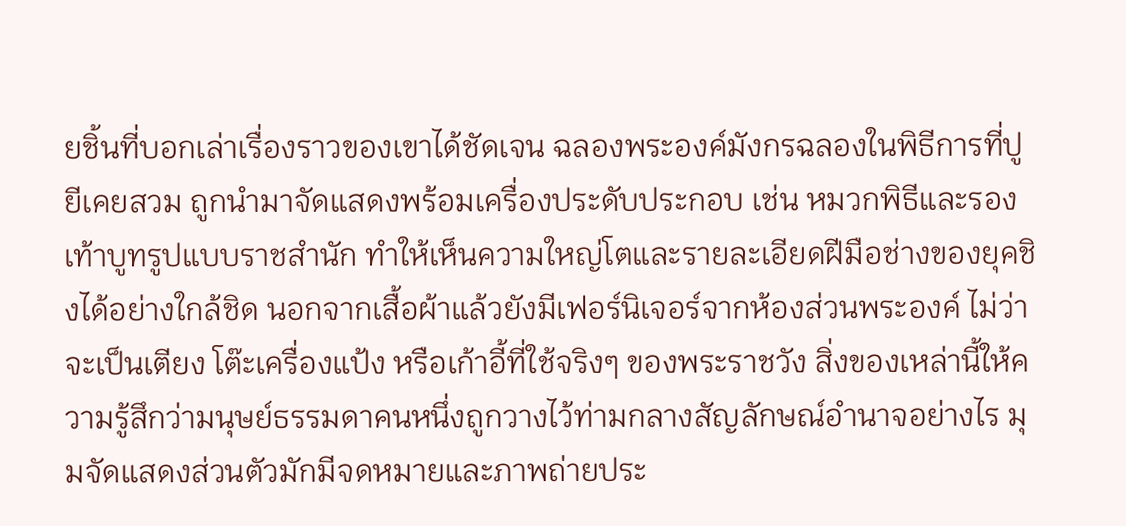ยชิ้นที่บอกเล่าเรื่องราวของเขาได้ชัดเจน ฉลองพระองค์มังกรฉลองในพิธีการที่ปูยีเคยสวม ถูกนำมาจัดแสดงพร้อมเครื่องประดับประกอบ เช่น หมวกพิธีและรองเท้าบูทรูปแบบราชสำนัก ทำให้เห็นความใหญ่โตและรายละเอียดฝีมือช่างของยุคชิงได้อย่างใกล้ชิด นอกจากเสื้อผ้าแล้วยังมีเฟอร์นิเจอร์จากห้องส่วนพระองค์ ไม่ว่าจะเป็นเตียง โต๊ะเครื่องแป้ง หรือเก้าอี้ที่ใช้จริงๆ ของพระราชวัง สิ่งของเหล่านี้ให้ความรู้สึกว่ามนุษย์ธรรมดาคนหนึ่งถูกวางไว้ท่ามกลางสัญลักษณ์อำนาจอย่างไร มุมจัดแสดงส่วนตัวมักมีจดหมายและภาพถ่ายประ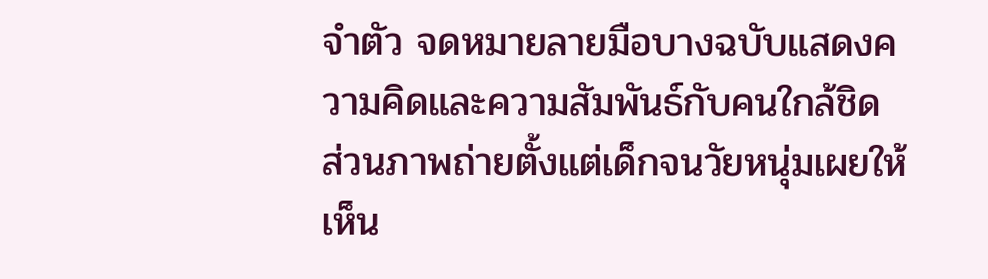จำตัว จดหมายลายมือบางฉบับแสดงความคิดและความสัมพันธ์กับคนใกล้ชิด ส่วนภาพถ่ายตั้งแต่เด็กจนวัยหนุ่มเผยให้เห็น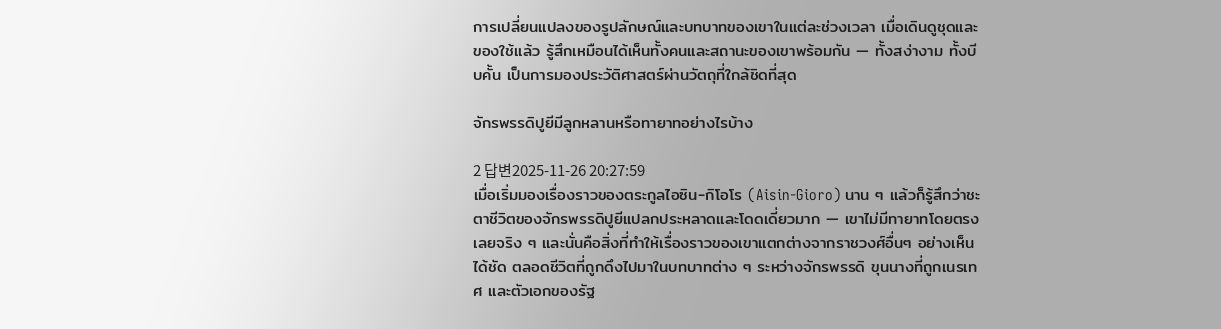การเปลี่ยนแปลงของรูปลักษณ์และบทบาทของเขาในแต่ละช่วงเวลา เมื่อเดินดูชุดและของใช้แล้ว รู้สึกเหมือนได้เห็นทั้งคนและสถานะของเขาพร้อมกัน — ทั้งสง่างาม ทั้งบีบคั้น เป็นการมองประวัติศาสตร์ผ่านวัตถุที่ใกล้ชิดที่สุด

จักรพรรดิปูยีมีลูกหลานหรือทายาทอย่างไรบ้าง

2 답변2025-11-26 20:27:59
เมื่อเริ่มมองเรื่องราวของตระกูลไอซิน-กิโอโร (Aisin-Gioro) นาน ๆ แล้วก็รู้สึกว่าชะตาชีวิตของจักรพรรดิปูยีแปลกประหลาดและโดดเดี่ยวมาก — เขาไม่มีทายาทโดยตรงเลยจริง ๆ และนั่นคือสิ่งที่ทำให้เรื่องราวของเขาแตกต่างจากราชวงศ์อื่นๆ อย่างเห็นได้ชัด ตลอดชีวิตที่ถูกดึงไปมาในบทบาทต่าง ๆ ระหว่างจักรพรรดิ ขุนนางที่ถูกเนรเทศ และตัวเอกของรัฐ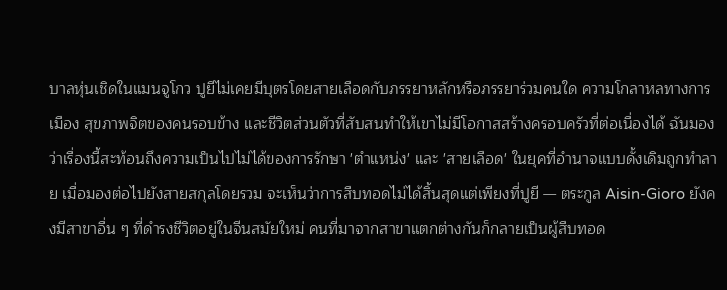บาลหุ่นเชิดในแมนจูโกว ปูยีไม่เคยมีบุตรโดยสายเลือดกับภรรยาหลักหรือภรรยาร่วมคนใด ความโกลาหลทางการเมือง สุขภาพจิตของคนรอบข้าง และชีวิตส่วนตัวที่สับสนทำให้เขาไม่มีโอกาสสร้างครอบครัวที่ต่อเนื่องได้ ฉันมองว่าเรื่องนี้สะท้อนถึงความเป็นไปไม่ได้ของการรักษา 'ตำแหน่ง' และ 'สายเลือด' ในยุคที่อำนาจแบบดั้งเดิมถูกทำลาย เมื่อมองต่อไปยังสายสกุลโดยรวม จะเห็นว่าการสืบทอดไม่ได้สิ้นสุดแต่เพียงที่ปูยี — ตระกูล Aisin-Gioro ยังคงมีสาขาอื่น ๆ ที่ดำรงชีวิตอยู่ในจีนสมัยใหม่ คนที่มาจากสาขาแตกต่างกันก็กลายเป็นผู้สืบทอด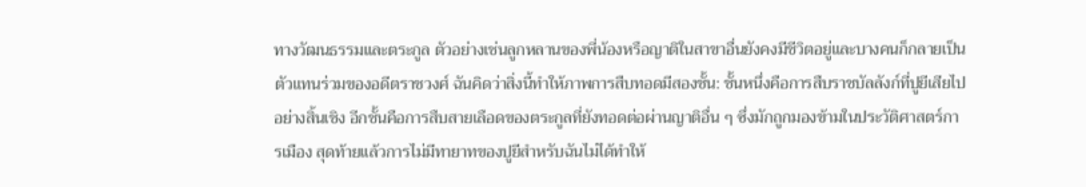ทางวัฒนธรรมและตระกูล ตัวอย่างเช่นลูกหลานของพี่น้องหรือญาติในสาขาอื่นยังคงมีชีวิตอยู่และบางคนก็กลายเป็นตัวแทนร่วมของอดีตราชวงศ์ ฉันคิดว่าสิ่งนี้ทำให้ภาพการสืบทอดมีสองชั้น: ชั้นหนึ่งคือการสืบราชบัลลังก์ที่ปูยีเสียไปอย่างสิ้นเชิง อีกชั้นคือการสืบสายเลือดของตระกูลที่ยังทอดต่อผ่านญาติอื่น ๆ ซึ่งมักถูกมองข้ามในประวัติศาสตร์การเมือง สุดท้ายแล้วการไม่มีทายาทของปูยีสำหรับฉันไม่ได้ทำให้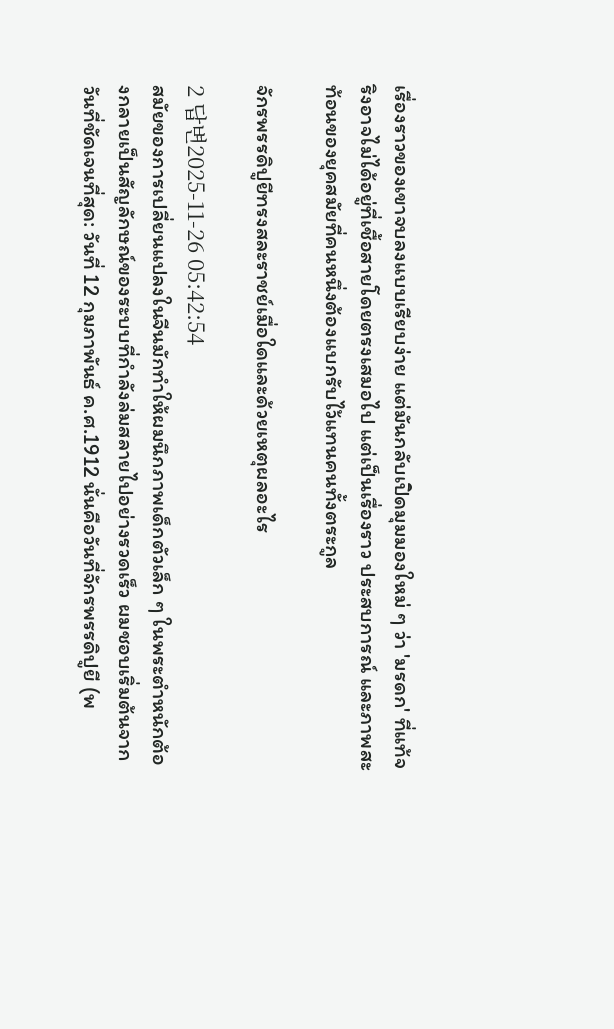เรื่องราวของเขาจบลงแบบเรียบง่าย แต่มันกลับเปิดมุมมองใหม่ ๆ ว่า 'มรดก' ที่แท้จริงอาจไม่ได้อยู่ที่เชื้อสายโดยตรงเสมอไป แต่เป็นเรื่องราว ประสบการณ์ และภาพสะท้อนของยุคสมัยที่คนหนึ่งต้องแบกรับไว้แทนคนทั้งตระกูล

จักรพรรดิปูยีทรงสละราชย์เมื่อใดและด้วยเหตุผลอะไร

2 답변2025-11-26 05:42:54
สมัยของการเปลี่ยนแปลงในจีนมักทำให้ผมนึกภาพเด็กตัวเล็ก ๆ ในพระตำหนักต้องกลายเป็นสัญลักษณ์ของระบบที่กำลังล่มสลายไปอย่างรวดเร็ว ผมชอบเริ่มต้นจากวันที่ชัดเจนที่สุด: วันที่ 12 กุมภาพันธ์ ค.ศ.1912 นั่นคือวันที่จักรพรรดิปูยี (พ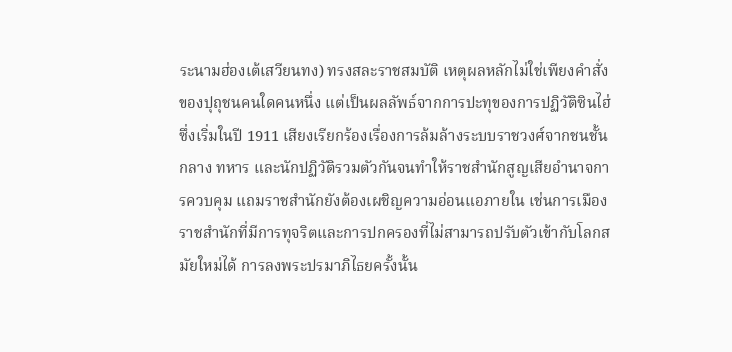ระนามฮ่องเต้เสวียนทง) ทรงสละราชสมบัติ เหตุผลหลักไม่ใช่เพียงคำสั่งของปุถุชนคนใดคนหนึ่ง แต่เป็นผลลัพธ์จากการปะทุของการปฏิวัติซินไฮ่ซึ่งเริ่มในปี 1911 เสียงเรียกร้องเรื่องการล้มล้างระบบราชวงศ์จากชนชั้นกลาง ทหาร และนักปฏิวัติรวมตัวกันจนทำให้ราชสำนักสูญเสียอำนาจการควบคุม แถมราชสำนักยังต้องเผชิญความอ่อนแอภายใน เช่นการเมืองราชสำนักที่มีการทุจริตและการปกครองที่ไม่สามารถปรับตัวเข้ากับโลกสมัยใหม่ได้ การลงพระปรมาภิไธยครั้งนั้น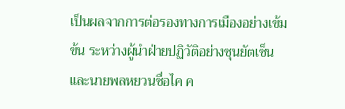เป็นผลจากการต่อรองทางการเมืองอย่างเข้มข้น ระหว่างผู้นำฝ่ายปฏิวัติอย่างซุนยัตเซ็นและนายพลหยวนซื่อไค ค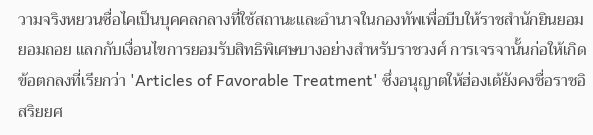วามจริงหยวนซื่อไคเป็นบุคคลกลางที่ใช้สถานะและอำนาจในกองทัพเพื่อบีบให้ราชสำนักยินยอมยอมถอย แลกกับเงื่อนไขการยอมรับสิทธิพิเศษบางอย่างสำหรับราชวงศ์ การเจรจานั้นก่อให้เกิดข้อตกลงที่เรียกว่า 'Articles of Favorable Treatment' ซึ่งอนุญาตให้ฮ่องเต้ยังคงชื่อราชอิสริยยศ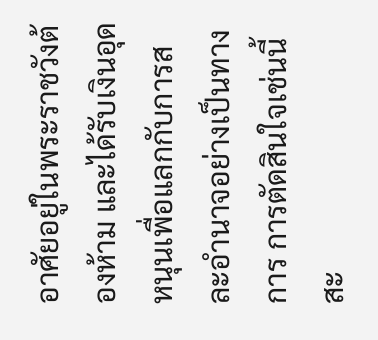อาศัยอยู่ในพระราชวังต้องห้าม และได้รับเงินอุดหนุนเพื่อแลกกับการสละอำนาจอย่างเป็นทางการ การตัดสินใจเช่นนี้สะ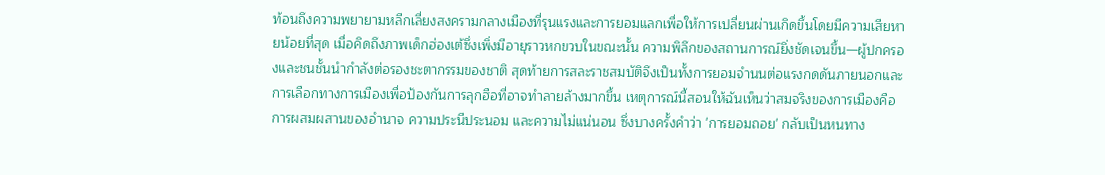ท้อนถึงความพยายามหลีกเลี่ยงสงครามกลางเมืองที่รุนแรงและการยอมแลกเพื่อให้การเปลี่ยนผ่านเกิดขึ้นโดยมีความเสียหายน้อยที่สุด เมื่อคิดถึงภาพเด็กฮ่องเต้ซึ่งเพิ่งมีอายุราวหกขวบในขณะนั้น ความพิลึกของสถานการณ์ยิ่งชัดเจนขึ้น—ผู้ปกครองและชนชั้นนำกำลังต่อรองชะตากรรมของชาติ สุดท้ายการสละราชสมบัติจึงเป็นทั้งการยอมจำนนต่อแรงกดดันภายนอกและการเลือกทางการเมืองเพื่อป้องกันการลุกฮือที่อาจทำลายล้างมากขึ้น เหตุการณ์นี้สอนให้ฉันเห็นว่าสมจริงของการเมืองคือการผสมผสานของอำนาจ ความประนีประนอม และความไม่แน่นอน ซึ่งบางครั้งคำว่า 'การยอมถอย' กลับเป็นหนทาง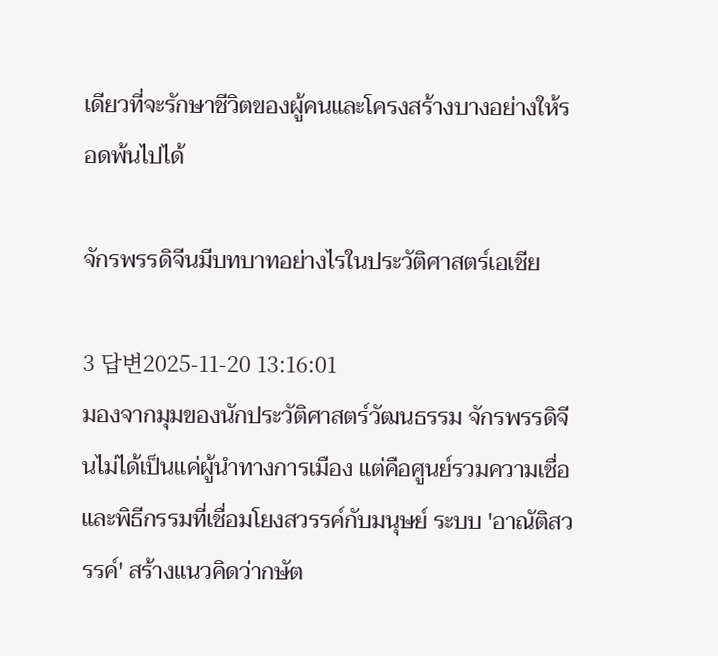เดียวที่จะรักษาชีวิตของผู้คนและโครงสร้างบางอย่างให้รอดพ้นไปได้

จักรพรรดิจีนมีบทบาทอย่างไรในประวัติศาสตร์เอเชีย

3 답변2025-11-20 13:16:01
มองจากมุมของนักประวัติศาสตร์วัฒนธรรม จักรพรรดิจีนไม่ได้เป็นแค่ผู้นำทางการเมือง แต่คือศูนย์รวมความเชื่อและพิธีกรรมที่เชื่อมโยงสวรรค์กับมนุษย์ ระบบ 'อาณัติสวรรค์' สร้างแนวคิดว่ากษัต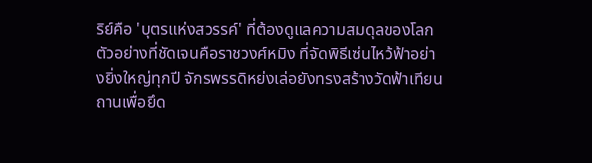ริย์คือ 'บุตรแห่งสวรรค์' ที่ต้องดูแลความสมดุลของโลก ตัวอย่างที่ชัดเจนคือราชวงศ์หมิง ที่จัดพิธีเซ่นไหว้ฟ้าอย่างยิ่งใหญ่ทุกปี จักรพรรดิหย่งเล่อยังทรงสร้างวัดฟ้าเทียนถานเพื่อยึด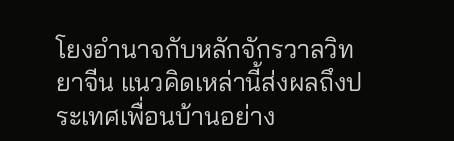โยงอำนาจกับหลักจักรวาลวิทยาจีน แนวคิดเหล่านี้ส่งผลถึงประเทศเพื่อนบ้านอย่าง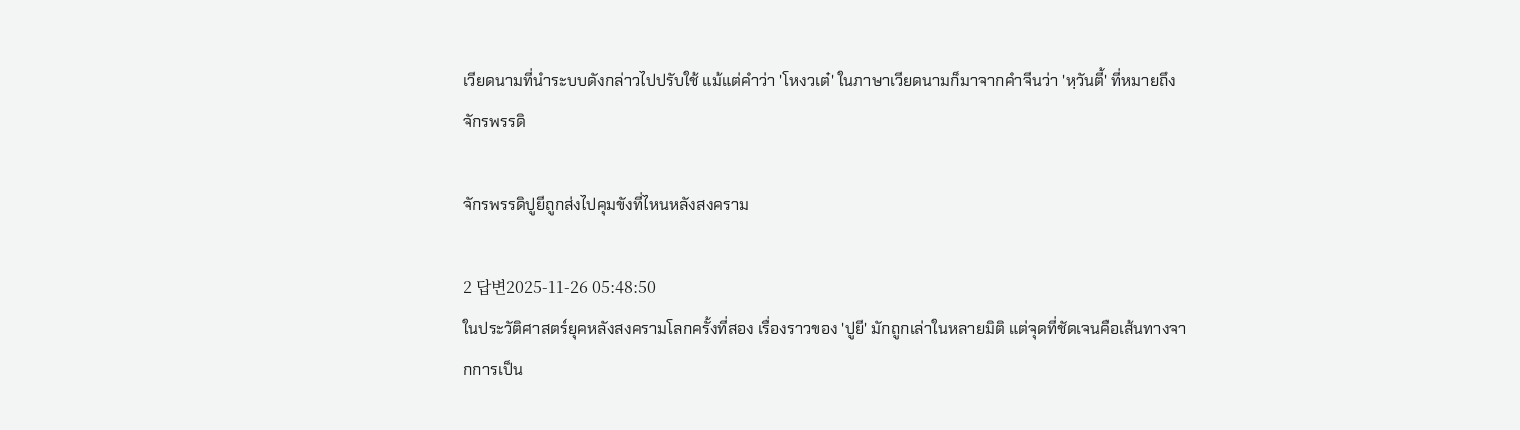เวียดนามที่นำระบบดังกล่าวไปปรับใช้ แม้แต่คำว่า 'โหงวเต๋' ในภาษาเวียดนามก็มาจากคำจีนว่า 'หฺวันตี้' ที่หมายถึงจักรพรรดิ

จักรพรรดิปูยีถูกส่งไปคุมขังที่ไหนหลังสงคราม

2 답변2025-11-26 05:48:50
ในประวัติศาสตร์ยุคหลังสงครามโลกครั้งที่สอง เรื่องราวของ 'ปูยี' มักถูกเล่าในหลายมิติ แต่จุดที่ชัดเจนคือเส้นทางจากการเป็น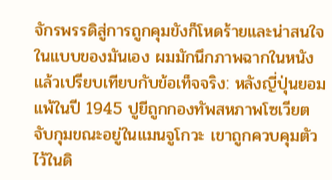จักรพรรดิสู่การถูกคุมขังก็โหดร้ายและน่าสนใจในแบบของมันเอง ผมมักนึกภาพฉากในหนังแล้วเปรียบเทียบกับข้อเท็จจริง: หลังญี่ปุ่นยอมแพ้ในปี 1945 ปูยีถูกกองทัพสหภาพโซเวียตจับกุมขณะอยู่ในแมนจูโกวะ เขาถูกควบคุมตัวไว้ในดิ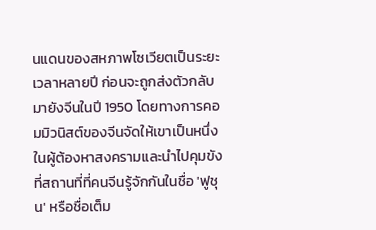นแดนของสหภาพโซเวียตเป็นระยะเวลาหลายปี ก่อนจะถูกส่งตัวกลับมายังจีนในปี 1950 โดยทางการคอมมิวนิสต์ของจีนจัดให้เขาเป็นหนึ่งในผู้ต้องหาสงครามและนำไปคุมขังที่สถานที่ที่คนจีนรู้จักกันในชื่อ 'ฟูชุน' หรือชื่อเต็ม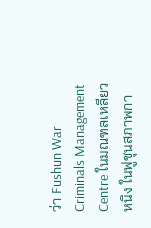ว่า Fushun War Criminals Management Centre ในมณฑลเหลียวหนิง ในฟูชุนสภาพกา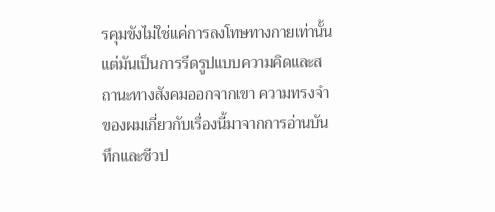รคุมขังไม่ใช่แค่การลงโทษทางกายเท่านั้น แต่มันเป็นการรีดรูปแบบความคิดและสถานะทางสังคมออกจากเขา ความทรงจำของผมเกี่ยวกับเรื่องนี้มาจากการอ่านบันทึกและชีวป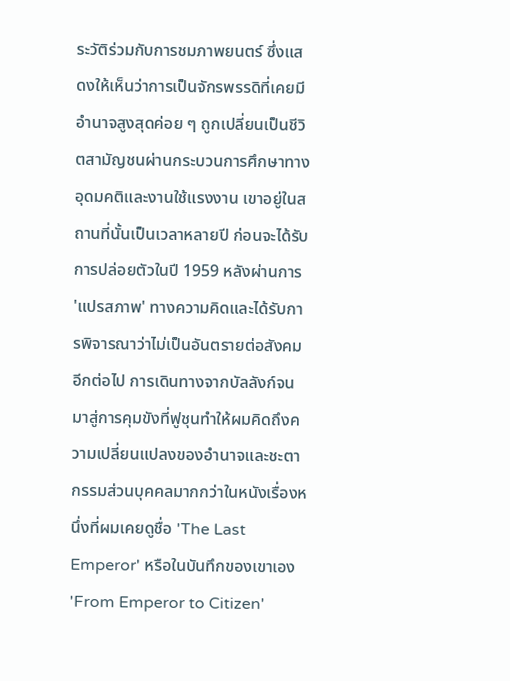ระวัติร่วมกับการชมภาพยนตร์ ซึ่งแสดงให้เห็นว่าการเป็นจักรพรรดิที่เคยมีอำนาจสูงสุดค่อย ๆ ถูกเปลี่ยนเป็นชีวิตสามัญชนผ่านกระบวนการศึกษาทางอุดมคติและงานใช้แรงงาน เขาอยู่ในสถานที่นั้นเป็นเวลาหลายปี ก่อนจะได้รับการปล่อยตัวในปี 1959 หลังผ่านการ 'แปรสภาพ' ทางความคิดและได้รับการพิจารณาว่าไม่เป็นอันตรายต่อสังคมอีกต่อไป การเดินทางจากบัลลังก์จนมาสู่การคุมขังที่ฟูชุนทำให้ผมคิดถึงความเปลี่ยนแปลงของอำนาจและชะตากรรมส่วนบุคคลมากกว่าในหนังเรื่องหนึ่งที่ผมเคยดูชื่อ 'The Last Emperor' หรือในบันทึกของเขาเอง 'From Emperor to Citizen'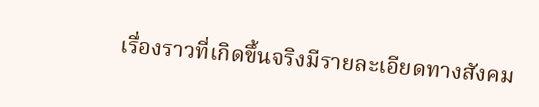เรื่องราวที่เกิดขึ้นจริงมีรายละเอียดทางสังคม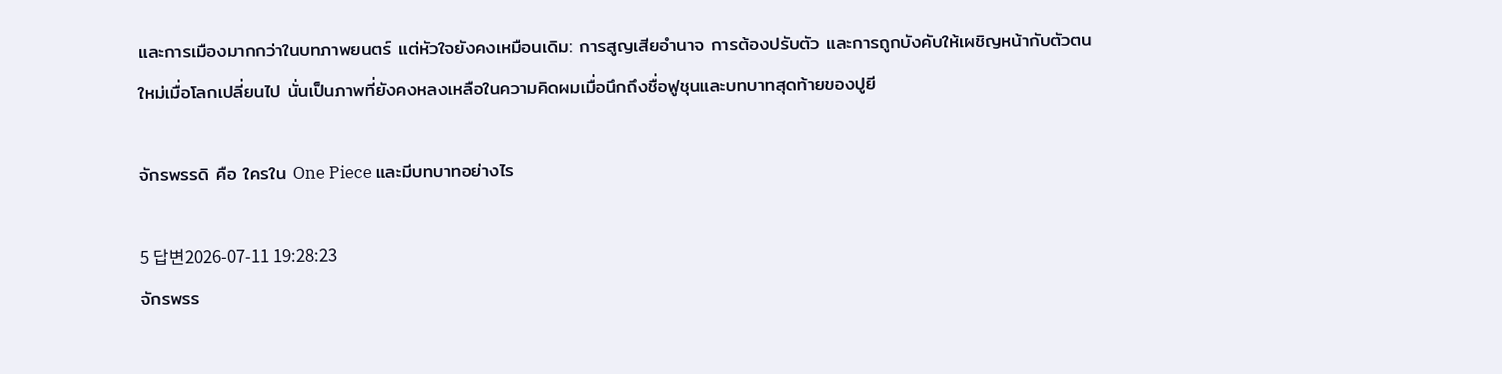และการเมืองมากกว่าในบทภาพยนตร์ แต่หัวใจยังคงเหมือนเดิม: การสูญเสียอำนาจ การต้องปรับตัว และการถูกบังคับให้เผชิญหน้ากับตัวตนใหม่เมื่อโลกเปลี่ยนไป นั่นเป็นภาพที่ยังคงหลงเหลือในความคิดผมเมื่อนึกถึงชื่อฟูชุนและบทบาทสุดท้ายของปูยี

จักรพรรดิ คือ ใครใน One Piece และมีบทบาทอย่างไร

5 답변2026-07-11 19:28:23
จักรพรร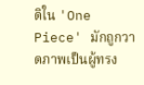ดิใน 'One Piece' มักถูกวาดภาพเป็นผู้ทรง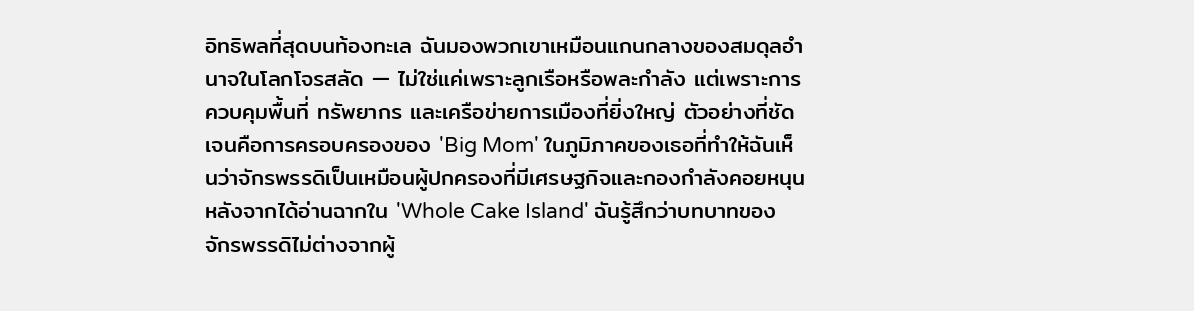อิทธิพลที่สุดบนท้องทะเล ฉันมองพวกเขาเหมือนแกนกลางของสมดุลอำนาจในโลกโจรสลัด — ไม่ใช่แค่เพราะลูกเรือหรือพละกำลัง แต่เพราะการควบคุมพื้นที่ ทรัพยากร และเครือข่ายการเมืองที่ยิ่งใหญ่ ตัวอย่างที่ชัดเจนคือการครอบครองของ 'Big Mom' ในภูมิภาคของเธอที่ทำให้ฉันเห็นว่าจักรพรรดิเป็นเหมือนผู้ปกครองที่มีเศรษฐกิจและกองกำลังคอยหนุน หลังจากได้อ่านฉากใน 'Whole Cake Island' ฉันรู้สึกว่าบทบาทของจักรพรรดิไม่ต่างจากผู้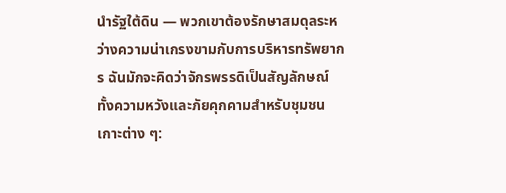นำรัฐใต้ดิน — พวกเขาต้องรักษาสมดุลระหว่างความน่าเกรงขามกับการบริหารทรัพยากร ฉันมักจะคิดว่าจักรพรรดิเป็นสัญลักษณ์ทั้งความหวังและภัยคุกคามสำหรับชุมชนเกาะต่าง ๆ: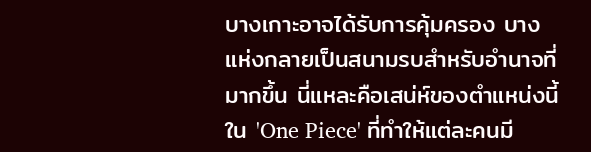บางเกาะอาจได้รับการคุ้มครอง บางแห่งกลายเป็นสนามรบสำหรับอำนาจที่มากขึ้น นี่แหละคือเสน่ห์ของตำแหน่งนี้ใน 'One Piece' ที่ทำให้แต่ละคนมี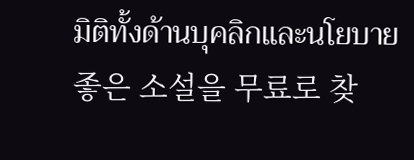มิติทั้งด้านบุคลิกและนโยบาย
좋은 소설을 무료로 찾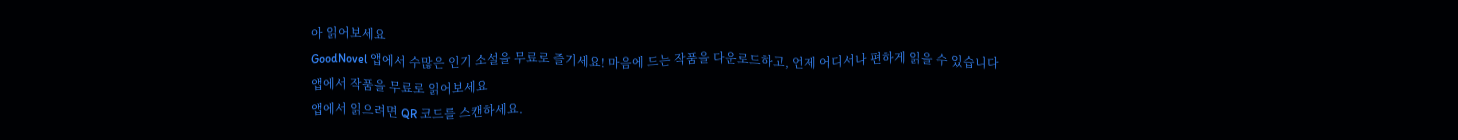아 읽어보세요
GoodNovel 앱에서 수많은 인기 소설을 무료로 즐기세요! 마음에 드는 작품을 다운로드하고, 언제 어디서나 편하게 읽을 수 있습니다
앱에서 작품을 무료로 읽어보세요
앱에서 읽으려면 QR 코드를 스캔하세요.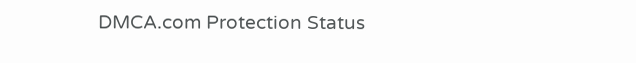DMCA.com Protection Status